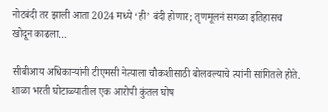नोटबंदी तर झाली आता 2024 मध्ये ‘ही’ बंदी होणार; तृणमूलनं सगळा इतिहासच खोदून काढला…

सीबीआय अधिकाऱ्यांनी टीएमसी नेत्याला चौकशीसाठी बोलवल्याचे त्यांनी सांगितले होते. शाळा भरती घोटाळ्यातील एक आरोपी कुंतल घोष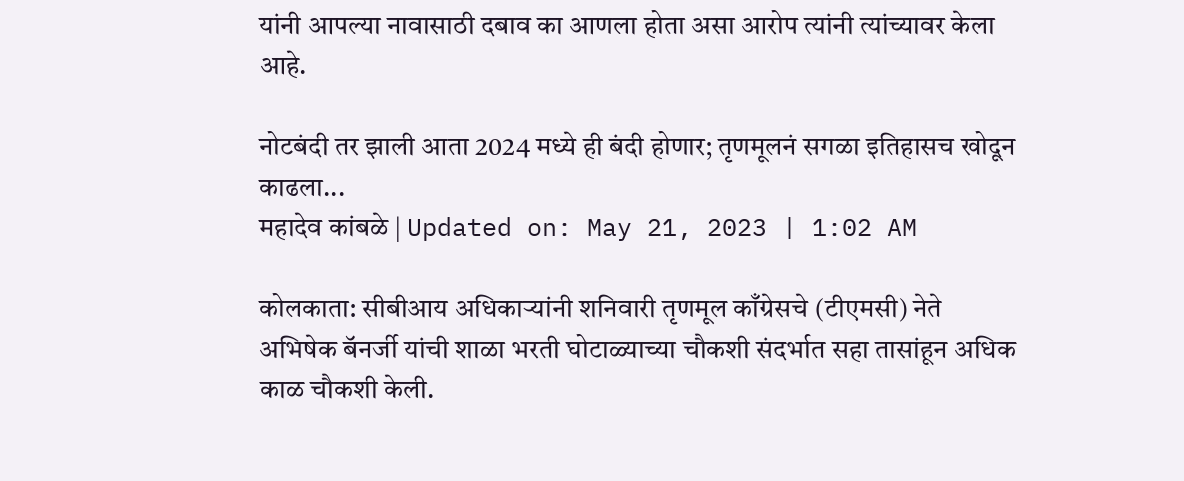यांनी आपल्या नावासाठी दबाव का आणला होता असा आरोप त्यांनी त्यांच्यावर केला आहे.

नोटबंदी तर झाली आता 2024 मध्ये ही बंदी होणार; तृणमूलनं सगळा इतिहासच खोदून काढला...
महादेव कांबळे | Updated on: May 21, 2023 | 1:02 AM

कोलकाता: सीबीआय अधिकाऱ्यांनी शनिवारी तृणमूल काँग्रेसचे (टीएमसी) नेते अभिषेक बॅनर्जी यांची शाळा भरती घोटाळ्याच्या चौकशी संदर्भात सहा तासांहून अधिक काळ चौकशी केली.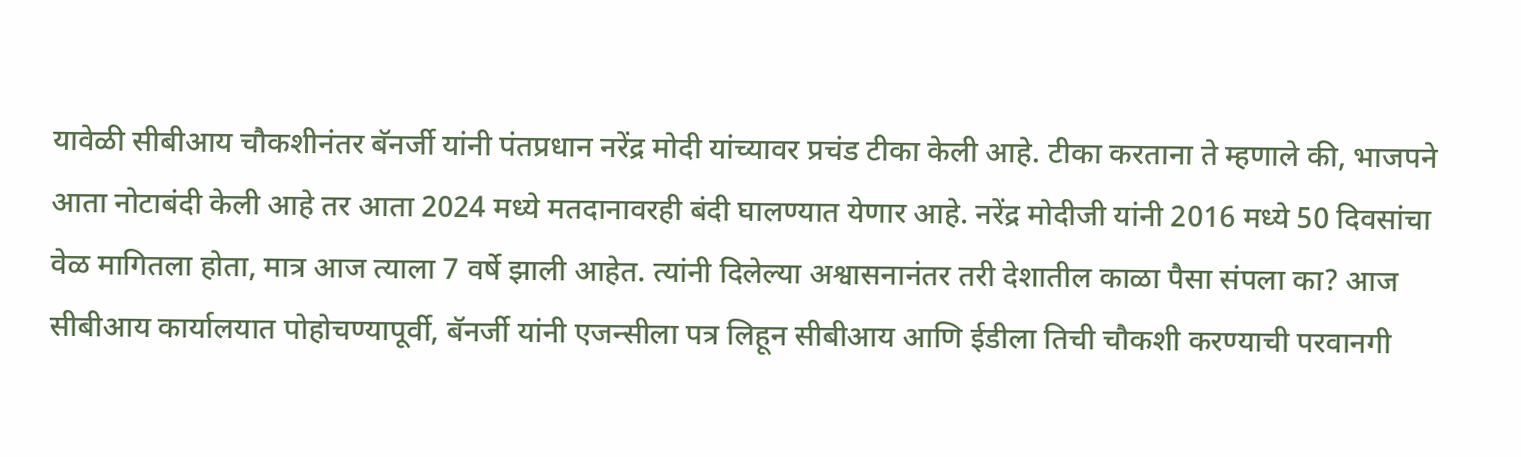यावेळी सीबीआय चौकशीनंतर बॅनर्जी यांनी पंतप्रधान नरेंद्र मोदी यांच्यावर प्रचंड टीका केली आहे. टीका करताना ते म्हणाले की, भाजपने आता नोटाबंदी केली आहे तर आता 2024 मध्ये मतदानावरही बंदी घालण्यात येणार आहे. नरेंद्र मोदीजी यांनी 2016 मध्ये 50 दिवसांचा वेळ मागितला होता, मात्र आज त्याला 7 वर्षे झाली आहेत. त्यांनी दिलेल्या अश्वासनानंतर तरी देशातील काळा पैसा संपला का? आज सीबीआय कार्यालयात पोहोचण्यापूर्वी, बॅनर्जी यांनी एजन्सीला पत्र लिहून सीबीआय आणि ईडीला तिची चौकशी करण्याची परवानगी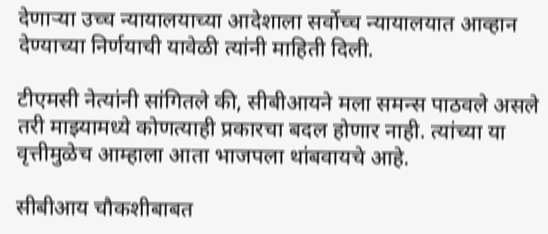देणार्‍या उच्च न्यायालयाच्या आदेशाला सर्वोच्च न्यायालयात आव्हान देण्याच्या निर्णयाची यावेळी त्यांनी माहिती दिली.

टीएमसी नेत्यांनी सांगितले की, सीबीआयने मला समन्स पाठवले असले तरी माझ्यामध्ये कोणत्याही प्रकारचा बदल होणार नाही. त्यांच्या या वृत्तीमुळेच आम्हाला आता भाजपला थांबवायचे आहे.

सीबीआय चौकशीबाबत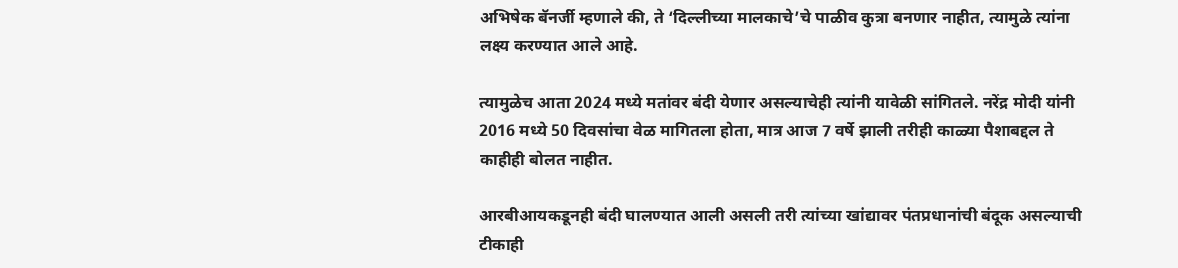अभिषेक बॅनर्जी म्हणाले की, ते ‘दिल्लीच्या मालकाचे’चे पाळीव कुत्रा बनणार नाहीत, त्यामुळे त्यांना लक्ष्य करण्यात आले आहे.

त्यामुळेच आता 2024 मध्ये मतांवर बंदी येणार असल्याचेही त्यांनी यावेळी सांगितले. नरेंद्र मोदी यांनी 2016 मध्ये 50 दिवसांचा वेळ मागितला होता, मात्र आज 7 वर्षे झाली तरीही काळ्या पैशाबद्दल ते काहीही बोलत नाहीत.

आरबीआयकडूनही बंदी घालण्यात आली असली तरी त्यांच्या खांद्यावर पंतप्रधानांची बंदूक असल्याची टीकाही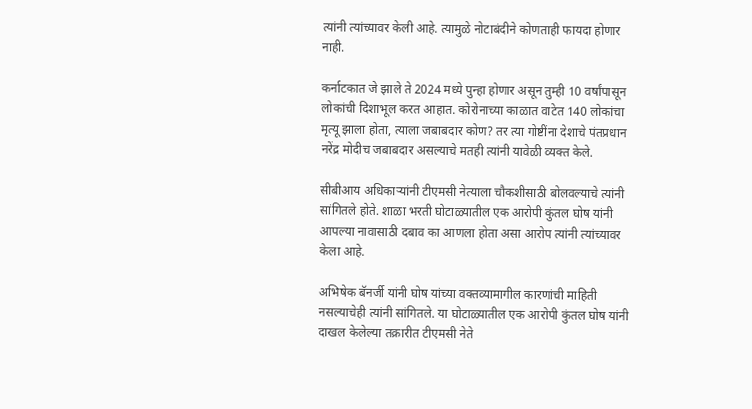त्यांनी त्यांच्यावर केली आहे. त्यामुळे नोटाबंदीने कोणताही फायदा होणार नाही.

कर्नाटकात जे झाले ते 2024 मध्ये पुन्हा होणार असून तुम्ही 10 वर्षांपासून लोकांची दिशाभूल करत आहात. कोरोनाच्या काळात वाटेत 140 लोकांचा मृत्यू झाला होता, त्याला जबाबदार कोण? तर त्या गोष्टींना देशाचे पंतप्रधान नरेंद्र मोदीच जबाबदार असल्याचे मतही त्यांनी यावेळी व्यक्त केले.

सीबीआय अधिकाऱ्यांनी टीएमसी नेत्याला चौकशीसाठी बोलवल्याचे त्यांनी सांगितले होते. शाळा भरती घोटाळ्यातील एक आरोपी कुंतल घोष यांनी आपल्या नावासाठी दबाव का आणला होता असा आरोप त्यांनी त्यांच्यावर केला आहे.

अभिषेक बॅनर्जी यांनी घोष यांच्या वक्तव्यामागील कारणांची माहिती नसल्याचेही त्यांनी सांगितले. या घोटाळ्यातील एक आरोपी कुंतल घोष यांनी दाखल केलेल्या तक्रारीत टीएमसी नेते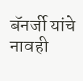बॅनर्जी यांचे नावही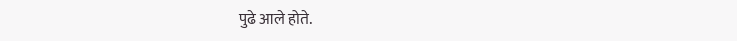पुढे आले होते.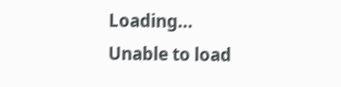Loading...
Unable to load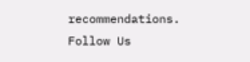recommendations.
Follow Us